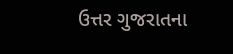ઉત્તર ગુજરાતના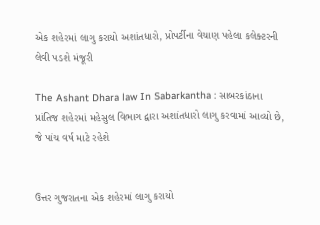એક શહેરમાં લાગુ કરાયો અશાંતધારો, પ્રોપર્ટીના વેચાણ પહેલા કલેક્ટરની લેવી પડશે મંજૂરી

The Ashant Dhara law In Sabarkantha : સાબરકાંઠાના પ્રાંતિજ શહેરમાં મહેસુલ વિભાગ દ્વારા અશાંતધારો લાગુ કરવામાં આવ્યો છે, જે પાંચ વર્ષ માટે રહેશે


ઉત્તર ગુજરાતના એક શહેરમાં લાગુ કરાયો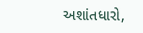અશાંતધારો,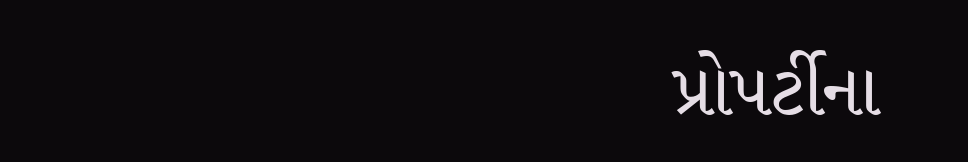પ્રોપર્ટીના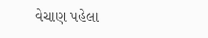વેચાણ પહેલા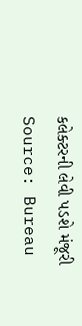કલેક્ટરની લેવી પડશે મંજૂરી
Source: Bureau